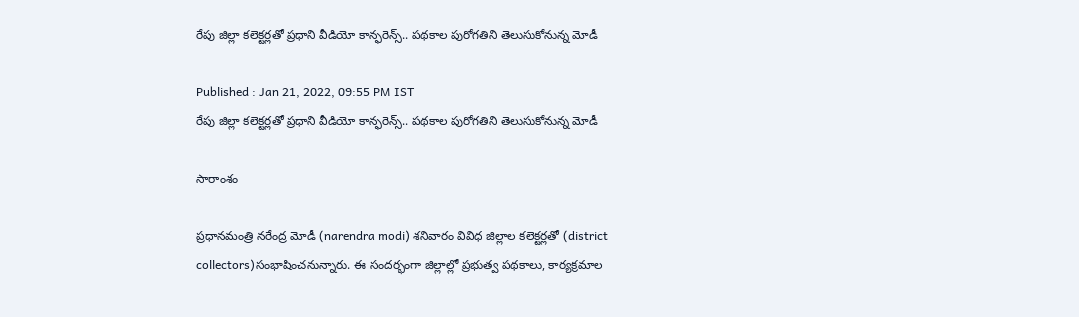రేపు జిల్లా కలెక్టర్లతో ప్రధాని వీడియో కాన్ఫరెన్స్.. పథకాల పురోగతిని తెలుసుకోనున్న మోడీ

Published : Jan 21, 2022, 09:55 PM IST
రేపు జిల్లా కలెక్టర్లతో ప్రధాని వీడియో కాన్ఫరెన్స్.. పథకాల పురోగతిని తెలుసుకోనున్న మోడీ

సారాంశం

ప్రధానమంత్రి నరేంద్ర మోడీ (narendra modi) శనివారం వివిధ జిల్లాల కలెక్టర్లతో (district collectors)సంభాషించనున్నారు. ఈ సందర్భంగా జిల్లాల్లో ప్రభుత్వ పథకాలు, కార్యక్రమాల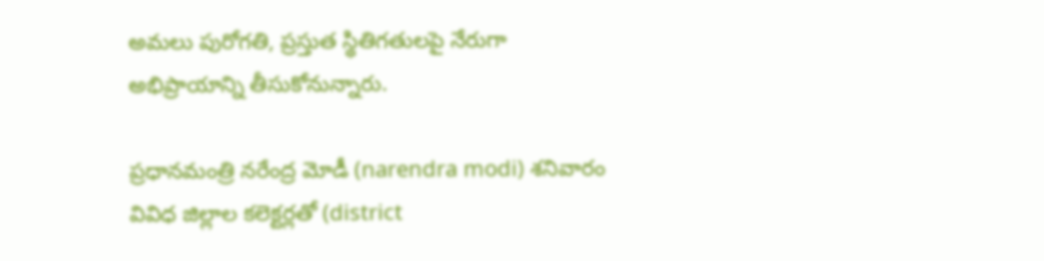అమలు పురోగతి, ప్రస్తుత స్థితిగతులపై నేరుగా అభిప్రాయాన్ని తీసుకోనున్నారు.

ప్రధానమంత్రి నరేంద్ర మోడీ (narendra modi) శనివారం వివిధ జిల్లాల కలెక్టర్లతో (district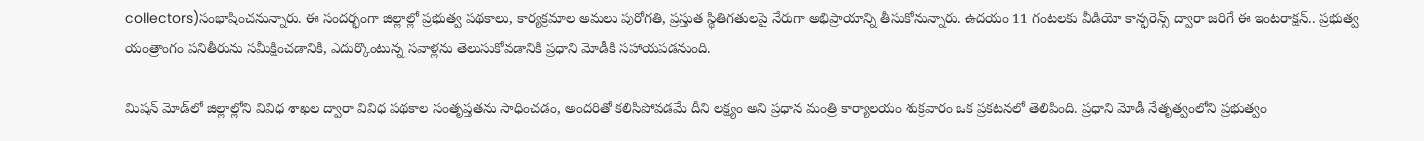collectors)సంభాషించనున్నారు. ఈ సందర్భంగా జిల్లాల్లో ప్రభుత్వ పథకాలు, కార్యక్రమాల అమలు పురోగతి, ప్రస్తుత స్థితిగతులపై నేరుగా అభిప్రాయాన్ని తీసుకోనున్నారు. ఉదయం 11 గంటలకు వీడియో కాన్ఫరెన్స్ ద్వారా జరిగే ఈ ఇంటరాక్షన్.. ప్రభుత్వ యంత్రాంగం పనితీరును సమీక్షించడానికి, ఎదుర్కొంటున్న సవాళ్లను తెలుసుకోవడానికి ప్రధాని మోడీకి సహాయపడనుంది.

మిషన్ మోడ్‌లో జిల్లాల్లోని వివిధ శాఖల ద్వారా వివిధ పథకాల సంతృప్తతను సాధించడం, అందరితో కలిసిపోవడమే దీని లక్ష్యం అని ప్రధాన మంత్రి కార్యాలయం శుక్రవారం ఒక ప్రకటనలో తెలిపింది. ప్రధాని మోడీ నేతృత్వంలోని ప్రభుత్వం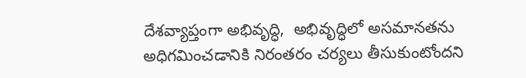దేశవ్యాప్తంగా అభివృద్ధి,  అభివృద్ధిలో అసమానతను అధిగమించడానికి నిరంతరం చర్యలు తీసుకుంటోందని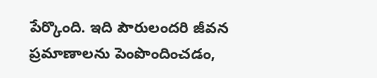పేర్కొంది. ఇది పౌరులందరి జీవన ప్రమాణాలను పెంపొందించడం,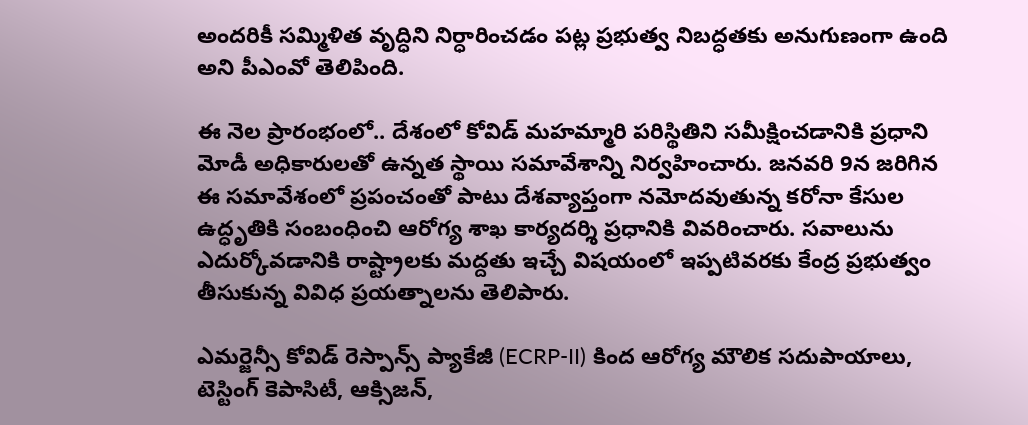అందరికీ సమ్మిళిత వృద్ధిని నిర్ధారించడం పట్ల ప్రభుత్వ నిబద్ధతకు అనుగుణంగా ఉంది అని పీఎంవో తెలిపింది.

ఈ నెల ప్రారంభంలో.. దేశంలో కోవిడ్ మహమ్మారి పరిస్థితిని సమీక్షించడానికి ప్రధాని మోడీ అధికారులతో ఉన్నత స్థాయి సమావేశాన్ని నిర్వహించారు. జనవరి 9న జరిగిన ఈ సమావేశంలో ప్రపంచంతో పాటు దేశవ్యాప్తంగా నమోదవుతున్న కరోనా కేసుల ఉద్ధృతికి సంబంధించి ఆరోగ్య శాఖ కార్యదర్శి ప్రధానికి వివరించారు. సవాలును ఎదుర్కోవడానికి రాష్ట్రాలకు మద్దతు ఇచ్చే విషయంలో ఇప్పటివరకు కేంద్ర ప్రభుత్వం తీసుకున్న వివిధ ప్రయత్నాలను తెలిపారు.

ఎమర్జెన్సీ కోవిడ్ రెస్పాన్స్ ప్యాకేజీ (ECRP-II) కింద ఆరోగ్య మౌలిక సదుపాయాలు, టెస్టింగ్ కెపాసిటీ, ఆక్సిజన్,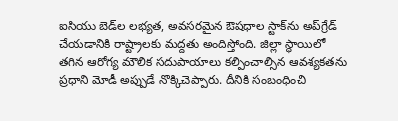ఐసియు బెడ్‌ల లభ్యత, అవసరమైన ఔషధాల స్టాక్‌ను అప్‌గ్రేడ్ చేయడానికి రాష్ట్రాలకు మద్దతు అందిస్తోంది. జిల్లా స్థాయిలో తగిన ఆరోగ్య మౌలిక సదుపాయాలు కల్పించాల్సిన ఆవశ్యకతను ప్రధాని మోడీ అప్పుడే నొక్కిచెప్పారు. దీనికి సంబంధించి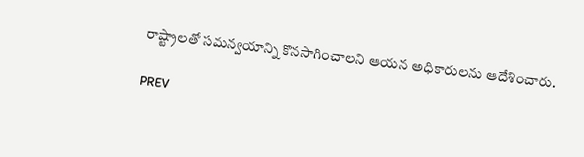రాష్ట్రాలతో సమన్వయాన్ని కొనసాగించాలని ఆయన అధికారులను ఆదేశించారు.

PREV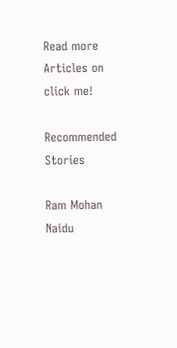Read more Articles on
click me!

Recommended Stories

Ram Mohan Naidu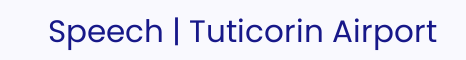Speech | Tuticorin Airport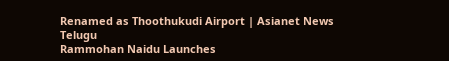Renamed as Thoothukudi Airport | Asianet News Telugu
Rammohan Naidu Launches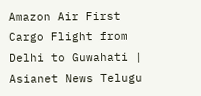Amazon Air First Cargo Flight from Delhi to Guwahati | Asianet News Telugu